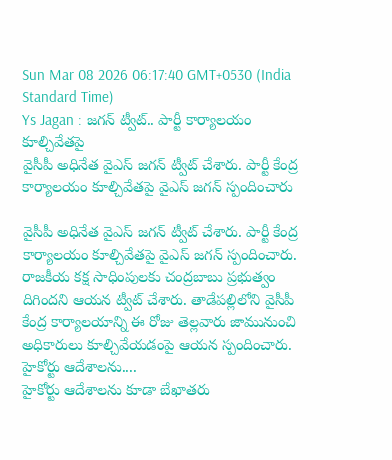Sun Mar 08 2026 06:17:40 GMT+0530 (India Standard Time)
Ys Jagan : జగన్ ట్వీట్.. పార్టీ కార్యాలయం కూల్చివేతపై
వైసీపీ అధినేత వైఎస్ జగన్ ట్వీట్ చేశారు. పార్టీ కేంద్ర కార్యాలయం కూల్చివేతపై వైఎస్ జగన్ స్పందించారు

వైసీపీ అధినేత వైఎస్ జగన్ ట్వీట్ చేశారు. పార్టీ కేంద్ర కార్యాలయం కూల్చివేతపై వైఎస్ జగన్ స్పందించారు. రాజకీయ కక్ష సాధింపులకు చంద్రబాబు ప్రభుత్వం దిగిందని ఆయన ట్వీట్ చేశారు. తాడేపల్లిలోని వైసీపీ కేంద్ర కార్యాలయాన్ని ఈ రోజు తెల్లవారు జామునుంచి అధికారులు కూల్చివేయడంపై ఆయన స్పందించారు.
హైకోర్టు ఆదేశాలను....
హైకోర్టు ఆదేశాలను కూడా బేఖాతరు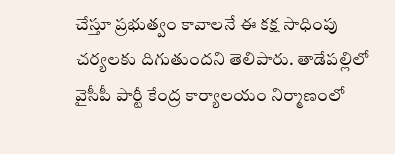చేస్తూ ప్రభుత్వం కావాలనే ఈ కక్ష సాధింపు చర్యలకు దిగుతుందని తెలిపారు. తాడేపల్లిలో వైసీపీ పార్టీ కేంద్ర కార్యాలయం నిర్మాణంలో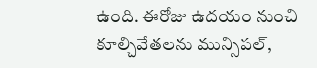ఉంది. ఈరోజు ఉదయం నుంచి కూల్చివేతలను మున్సిపల్,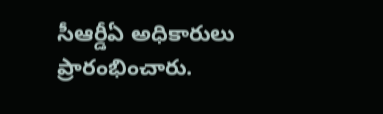సీఆర్డీఏ అధికారులు ప్రారంభించారు.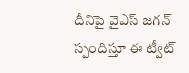దీనిపై వైఎస్ జగన్ స్పందిస్తూ ఈ ట్వీట్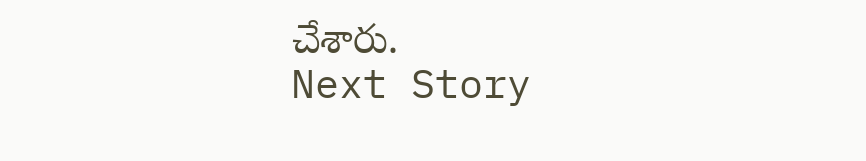చేశారు.
Next Story